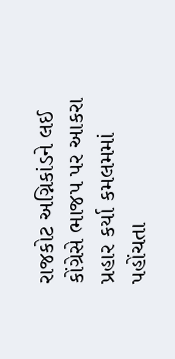રાજકોટ અગ્નિકાંડને લઈ કોંગ્રેસે ભાજપ પર આકરા પ્રહાર કર્યા કમલમમાં પહોંચતા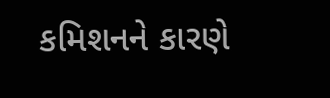કમિશનને કારણે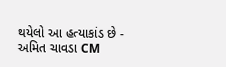થયેલો આ હત્યાકાંડ છે - અમિત ચાવડા CM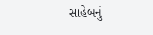સાહેબનું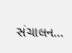સંચાલન…